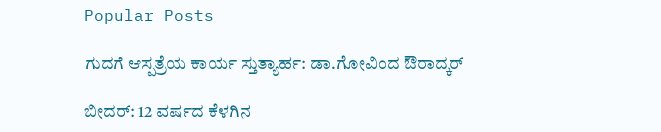Popular Posts

ಗುದಗೆ ಆಸ್ಪತ್ರೆಯ ಕಾರ್ಯ ಸ್ತುತ್ಯಾರ್ಹ: ಡಾ.ಗೋವಿಂದ ಔರಾದ್ಕರ್

ಬೀದರ್: 12 ವರ್ಷದ ಕೆಳಗಿನ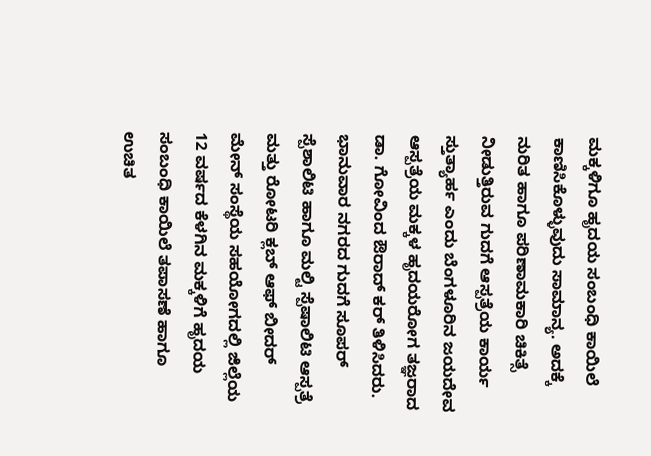ಮಕ್ಕಳಿಗೂ ಹೃದಯ ಸಂಬಂಧಿ ಕಾಯಿಲೆ ಕಾಣಿಸಿಕೊಳ್ಳುವುದು ಸಾಮಾನ್ಯ. ಅದಕ್ಕೆ ನುರಿತ ಹಾಗೂ ಪರಿಣಾಮಕಾರಿ ಚಿಕಿತ್ಸೆ ನೀಡುತ್ತಿರುವ ಗುದಗೆ ಆಸ್ಪತ್ರೆಯ ಕಾರ್ಯ ಸ್ತುತ್ಯಾರ್ಹ ಎಂದು ಬೆಂಗಳೂರಿನ ಜಯದೇವ ಆಸ್ಪತ್ರೆಯ ಮಕ್ಕಳ ಹೃದಯರೋಗ ತಜ್ಞರಾದ ಡಾ. ಗೋವಿಂದ ಔರಾದ್ ಕರ್ ತಿಳಿಸಿದರು.
ಭಾನುವಾರ ನಗರದ ಗುದಗೆ ಸೂಪರ್ ಸ್ಪೆಶಾಲಿಟಿ ಹಾಗೂ ಮಲ್ಟಿ ಸ್ಪೆಷಾಲಿಟಿ ಆಸ್ಪತ್ರೆ ಮತ್ತು ರೋಟರಿ ಕ್ಲಬ್ ಆಫ್ ಬೀದರ್ ಮೇನ್ ಸಂಸ್ಥೆಯ ಸಹಯೋಗದಲ್ಲಿ ಜಿಲ್ಲೆಯ 12 ವರ್ಷದ ಕೆಳಗಿನ ಮಕ್ಕಳಿಗೆ ಹೃದಯ ಸಂಬಂಧಿ ಕಾಯಿಲೆ ತಪಾಸಣೆ ಹಾಗೂ ಉಚಿತ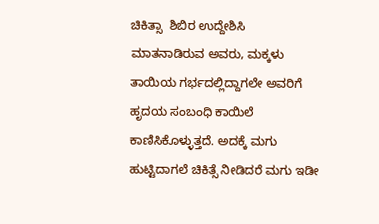ಚಿಕಿತ್ಸಾ  ಶಿಬಿರ ಉದ್ದೇಶಿಸಿ ಮಾತನಾಡಿರುವ ಅವರು, ಮಕ್ಕಳು ತಾಯಿಯ ಗರ್ಭದಲ್ಲಿದ್ದಾಗಲೇ ಅವರಿಗೆ ಹೃದಯ ಸಂಬಂಧಿ ಕಾಯಿಲೆ ಕಾಣಿಸಿಕೊಳ್ಳುತ್ತದೆ. ಅದಕ್ಕೆ ಮಗು ಹುಟ್ಟಿದಾಗಲೆ ಚಿಕಿತ್ಸೆ ನೀಡಿದರೆ ಮಗು ಇಡೀ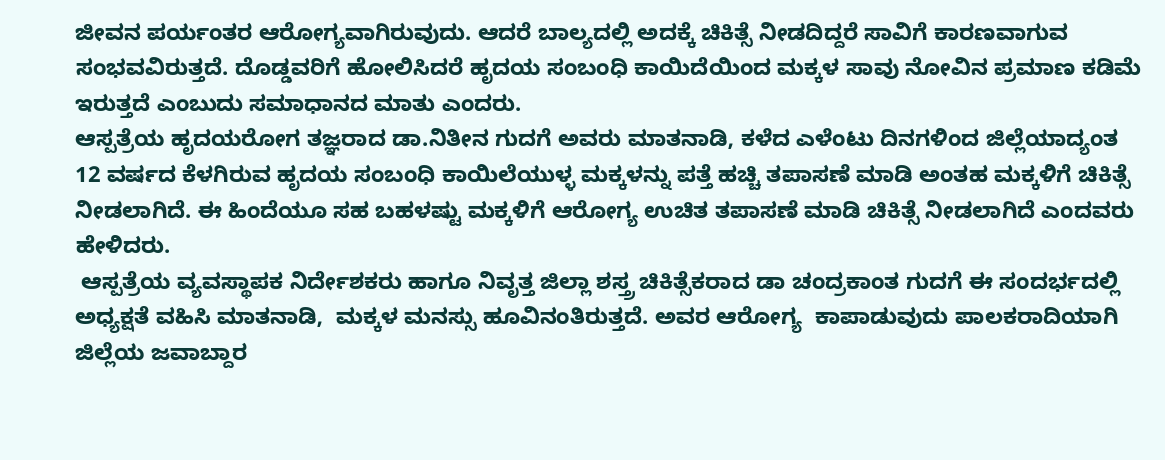ಜೀವನ‌ ಪರ್ಯಂತರ ಆರೋಗ್ಯವಾಗಿರುವುದು. ಆದರೆ ಬಾಲ್ಯದಲ್ಲಿ ಅದಕ್ಕೆ ಚಿಕಿತ್ಸೆ ನೀಡದಿದ್ದರೆ ಸಾವಿಗೆ ಕಾರಣವಾಗುವ ಸಂಭವವಿರುತ್ತದೆ. ದೊಡ್ಡವರಿಗೆ ಹೋಲಿಸಿದರೆ ಹೃದಯ ಸಂಬಂಧಿ ಕಾಯಿದೆಯಿಂದ ಮಕ್ಕಳ ಸಾವು ನೋವಿನ ಪ್ರಮಾಣ ಕಡಿಮೆ ಇರುತ್ತದೆ ಎಂಬುದು ಸಮಾಧಾನದ ಮಾತು ಎಂದರು.
ಆಸ್ಪತ್ರೆಯ ಹೃದಯರೋಗ ತಜ್ಞರಾದ ಡಾ.ನಿತೀನ ಗುದಗೆ ಅವರು ಮಾತನಾಡಿ, ಕಳೆದ ಎಳೆಂಟು ದಿನಗಳಿಂದ ಜಿಲ್ಲೆಯಾದ್ಯಂತ 12 ವರ್ಷದ ಕೆಳಗಿರುವ ಹೃದಯ ಸಂಬಂಧಿ ಕಾಯಿಲೆಯುಳ್ಳ ಮಕ್ಕಳನ್ನು ಪತ್ತೆ ಹಚ್ಚಿ ತಪಾಸಣೆ ಮಾಡಿ ಅಂತಹ ಮಕ್ಕಳಿಗೆ ಚಿಕಿತ್ಸೆ ನೀಡಲಾಗಿದೆ. ಈ ಹಿಂದೆಯೂ ಸಹ ಬಹಳಷ್ಟು ಮಕ್ಕಳಿಗೆ ಆರೋಗ್ಯ ಉಚಿತ ತಪಾಸಣೆ ಮಾಡಿ ಚಿಕಿತ್ಸೆ ನೀಡಲಾಗಿದೆ ಎಂದವರು ಹೇಳಿದರು.
 ಆಸ್ಪತ್ರೆಯ ವ್ಯವಸ್ಥಾಪಕ ನಿರ್ದೇಶಕರು ಹಾಗೂ ನಿವೃತ್ತ ಜಿಲ್ಲಾ ಶಸ್ತ್ರ ಚಿಕಿತ್ಸೆಕರಾದ ಡಾ ಚಂದ್ರಕಾಂತ ಗುದಗೆ ಈ ಸಂದರ್ಭದಲ್ಲಿ ಅಧ್ಯಕ್ಷತೆ ವಹಿಸಿ ಮಾತನಾಡಿ,  ಮಕ್ಕಳ ಮನಸ್ಸು ಹೂವಿನಂತಿರುತ್ತದೆ. ಅವರ ಆರೋಗ್ಯ  ಕಾಪಾಡುವುದು ಪಾಲಕರಾದಿಯಾಗಿ ಜಿಲ್ಲೆಯ ಜವಾಬ್ದಾರ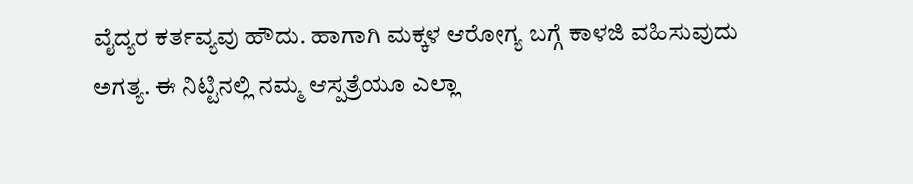ವೈದ್ಯರ ಕರ್ತವ್ಯವು ಹೌದು. ಹಾಗಾಗಿ ಮಕ್ಕಳ ಆರೋಗ್ಯ ಬಗ್ಗೆ ಕಾಳಜಿ ವಹಿಸುವುದು ಅಗತ್ಯ. ಈ ನಿಟ್ಟಿನಲ್ಲಿ ನಮ್ಮ ಆಸ್ಪತ್ರೆಯೂ ಎಲ್ಲಾ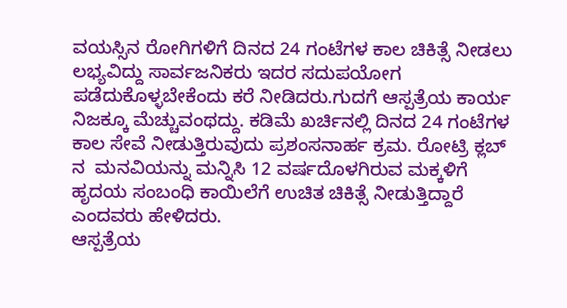ವಯಸ್ಸಿನ ರೋಗಿಗಳಿಗೆ ದಿನದ 24 ಗಂಟೆಗಳ ಕಾಲ ಚಿಕಿತ್ಸೆ ನೀಡಲು ಲಭ್ಯವಿದ್ದು ಸಾರ್ವಜನಿಕರು ಇದರ ಸದುಪಯೋಗ ಪಡೆದುಕೊಳ್ಳಬೇಕೆಂದು ಕರೆ ನೀಡಿದರು.ಗುದಗೆ ಆಸ್ಪತ್ರೆಯ ಕಾರ್ಯ ನಿಜಕ್ಕೂ ಮೆಚ್ಚುವಂಥದ್ದು. ಕಡಿಮೆ ಖರ್ಚಿನಲ್ಲಿ ದಿನದ 24 ಗಂಟೆಗಳ ಕಾಲ ಸೇವೆ ನೀಡುತ್ತಿರುವುದು ಪ್ರಶಂಸನಾರ್ಹ ಕ್ರಮ. ರೋಟ್ರಿ ಕ್ಲಬ್ ನ  ಮನವಿಯನ್ನು ಮನ್ನಿಸಿ 12 ವರ್ಷದೊಳಗಿರುವ ಮಕ್ಕಳಿಗೆ ಹೃದಯ ಸಂಬಂಧಿ ಕಾಯಿಲೆಗೆ ಉಚಿತ ಚಿಕಿತ್ಸೆ ನೀಡುತ್ತಿದ್ದಾರೆ ಎಂದವರು ಹೇಳಿದರು.
ಆಸ್ಪತ್ರೆಯ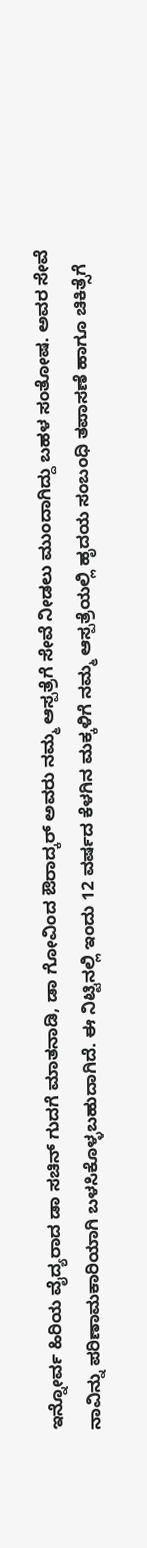ಇನ್ನೋರ್ವ ಹಿರಿಯ ವೈದ್ಯರಾದ ಡಾ ಸಚಿನ್ ಗುದಗೆ ಮಾತನಾಡಿ, ಡಾ ಗೋವಿಂದ ಔರಾದ್ಕರ್ ಅವರು ನಮ್ಮ ಆಸ್ಪತ್ರೆಗೆ ಸೇವೆ ನೀಡಲು ಮುಂದಾಗಿದ್ದು ಬಹಳ ಸಂತೋಷ. ಅವರ ಸೇವೆ ನಾವಿನ್ನು ಪರಿಣಾಮಕಾರಿಯಾಗಿ ಬಳಸಿಕೊಳ್ಳಬಹುದಾಗಿದೆ. ಈ ನಿಟ್ಟಿನಲ್ಲಿ ಇಂದು 12 ವರ್ಷದ ಕೆಳಗಿನ ಮಕ್ಕಳಿಗೆ ನಮ್ಮ ಆಸ್ಪತ್ರೆಯಲ್ಲಿ ಹೃದಯ ಸಂಬಂಧಿ ತಪಾಸಣೆ ಹಾಗೂ ಚಿಕಿತ್ಸೆಗೆ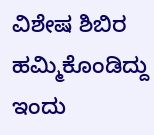ವಿಶೇಷ ಶಿಬಿರ ಹಮ್ಮಿಕೊಂಡಿದ್ದು ಇಂದು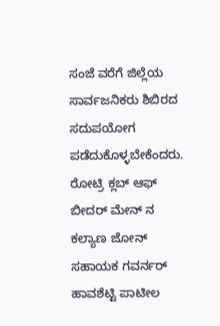ಸಂಜೆ ವರೆಗೆ ಜಿಲ್ಲೆಯ ಸಾರ್ವಜನಿಕರು ಶಿಬಿರದ ಸದುಪಯೋಗ ಪಡೆದುಕೊಳ್ಳಬೇಕೆಂದರು.
ರೋಟ್ರಿ ಕ್ಲಬ್ ಆಫ್  ಬೀದರ್ ಮೇನ್ ನ ಕಲ್ಯಾಣ ಜೋನ್ ಸಹಾಯಕ ಗವರ್ನರ್  ಹಾವಶೆಟ್ಟಿ ಪಾಟೀಲ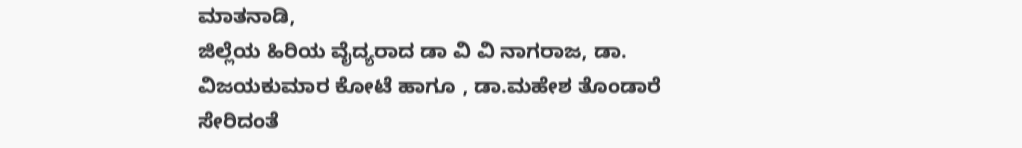ಮಾತನಾಡಿ,
ಜಿಲ್ಲೆಯ ಹಿರಿಯ ವೈದ್ಯರಾದ ಡಾ ವಿ ವಿ ನಾಗರಾಜ, ಡಾ. ವಿಜಯಕುಮಾರ ಕೋಟೆ ಹಾಗೂ , ಡಾ.ಮಹೇಶ ತೊಂಡಾರೆ ಸೇರಿದಂತೆ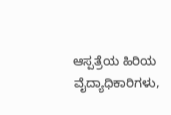ಆಸ್ಪತ್ರೆಯ ಹಿರಿಯ ವೈದ್ಯಾಧಿಕಾರಿಗಳು,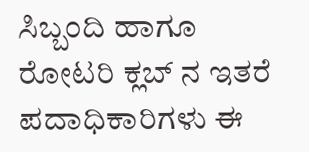ಸಿಬ್ಬಂದಿ ಹಾಗೂ ರೋಟರಿ ಕ್ಲಬ್ ನ ಇತರೆ ಪದಾಧಿಕಾರಿಗಳು ಈ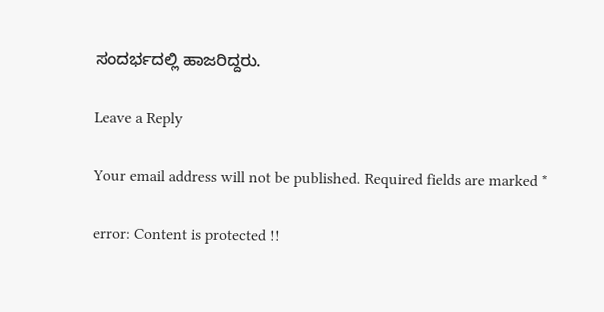ಸಂದರ್ಭದಲ್ಲಿ ಹಾಜರಿದ್ದರು.

Leave a Reply

Your email address will not be published. Required fields are marked *

error: Content is protected !!